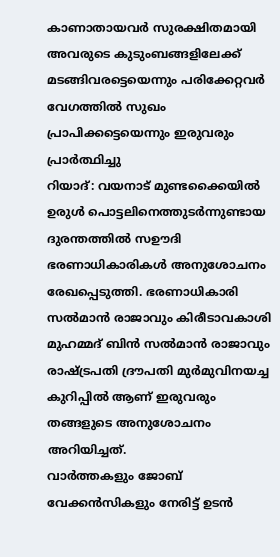കാണാതായവർ സുരക്ഷിതമായി അവരുടെ കുടുംബങ്ങളിലേക്ക് മടങ്ങിവരട്ടെയെന്നും പരിക്കേറ്റവർ വേഗത്തിൽ സുഖം പ്രാപിക്കട്ടെയെന്നും ഇരുവരും പ്രാർത്ഥിച്ചു
റിയാദ്: വയനാട് മുണ്ടക്കൈയിൽ ഉരുൾ പൊട്ടലിനെത്തുടർന്നുണ്ടായ ദുരന്തത്തിൽ സഊദി ഭരണാധികാരികൾ അനുശോചനം രേഖപ്പെടുത്തി. ഭരണാധികാരി സൽമാൻ രാജാവും കിരീടാവകാശി മുഹമ്മദ് ബിൻ സൽമാൻ രാജാവും രാഷ്ട്രപതി ദ്രൗപതി മുർമുവിനയച്ച കുറിപ്പിൽ ആണ് ഇരുവരും തങ്ങളുടെ അനുശോചനം അറിയിച്ചത്.
വാർത്തകളും ജോബ് വേക്കൻസികളും നേരിട്ട് ഉടൻ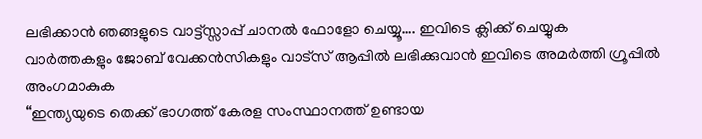ലഭിക്കാൻ ഞങ്ങളുടെ വാട്ട്സ്സാപ്പ് ചാനൽ ഫോളോ ചെയ്യൂ…. ഇവിടെ ക്ലിക്ക് ചെയ്യുക
വാർത്തകളും ജോബ് വേക്കൻസികളും വാട്സ് ആപ്പിൽ ലഭിക്കുവാൻ ഇവിടെ അമർത്തി ഗ്രൂപ്പിൽ അംഗമാകുക
“ഇന്ത്യയുടെ തെക്ക് ഭാഗത്ത് കേരള സംസ്ഥാനത്ത് ഉണ്ടായ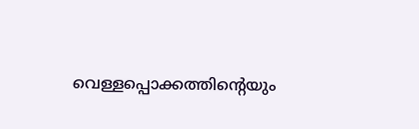വെള്ളപ്പൊക്കത്തിൻ്റെയും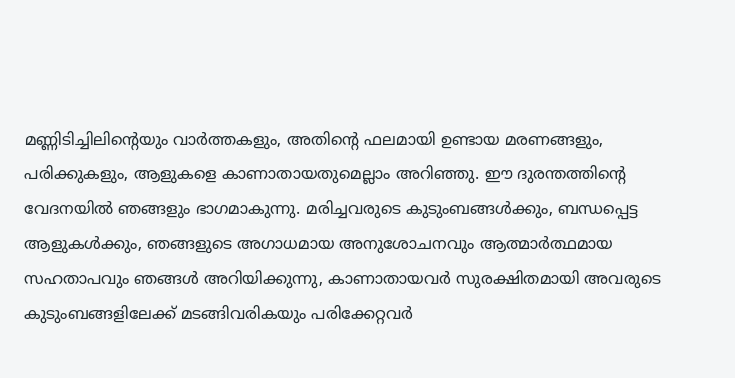മണ്ണിടിച്ചിലിൻ്റെയും വാർത്തകളും, അതിൻ്റെ ഫലമായി ഉണ്ടായ മരണങ്ങളും, പരിക്കുകളും, ആളുകളെ കാണാതായതുമെല്ലാം അറിഞ്ഞു. ഈ ദുരന്തത്തിൻ്റെ വേദനയിൽ ഞങ്ങളും ഭാഗമാകുന്നു. മരിച്ചവരുടെ കുടുംബങ്ങൾക്കും, ബന്ധപ്പെട്ട ആളുകൾക്കും, ഞങ്ങളുടെ അഗാധമായ അനുശോചനവും ആത്മാർത്ഥമായ സഹതാപവും ഞങ്ങൾ അറിയിക്കുന്നു, കാണാതായവർ സുരക്ഷിതമായി അവരുടെ കുടുംബങ്ങളിലേക്ക് മടങ്ങിവരികയും പരിക്കേറ്റവർ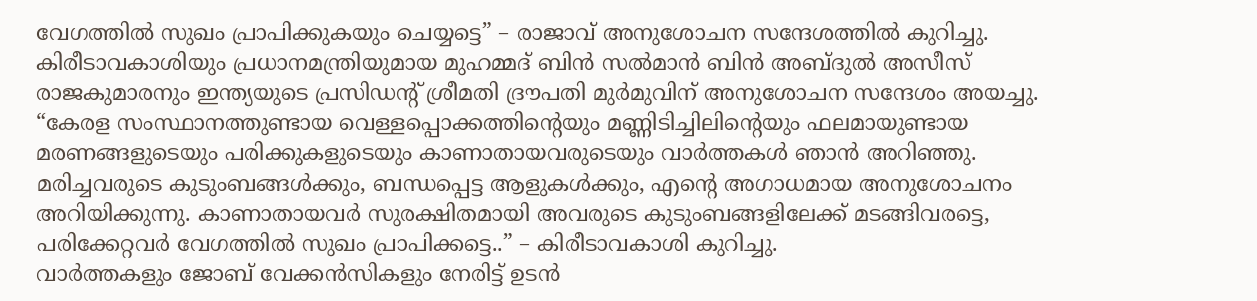വേഗത്തിൽ സുഖം പ്രാപിക്കുകയും ചെയ്യട്ടെ” – രാജാവ് അനുശോചന സന്ദേശത്തിൽ കുറിച്ചു.
കിരീടാവകാശിയും പ്രധാനമന്ത്രിയുമായ മുഹമ്മദ് ബിൻ സൽമാൻ ബിൻ അബ്ദുൽ അസീസ് രാജകുമാരനും ഇന്ത്യയുടെ പ്രസിഡൻ്റ് ശ്രീമതി ദ്രൗപതി മുർമുവിന് അനുശോചന സന്ദേശം അയച്ചു.
“കേരള സംസ്ഥാനത്തുണ്ടായ വെള്ളപ്പൊക്കത്തിൻ്റെയും മണ്ണിടിച്ചിലിൻ്റെയും ഫലമായുണ്ടായ മരണങ്ങളുടെയും പരിക്കുകളുടെയും കാണാതായവരുടെയും വാർത്തകൾ ഞാൻ അറിഞ്ഞു. മരിച്ചവരുടെ കുടുംബങ്ങൾക്കും, ബന്ധപ്പെട്ട ആളുകൾക്കും, എൻ്റെ അഗാധമായ അനുശോചനം അറിയിക്കുന്നു. കാണാതായവർ സുരക്ഷിതമായി അവരുടെ കുടുംബങ്ങളിലേക്ക് മടങ്ങിവരട്ടെ, പരിക്കേറ്റവർ വേഗത്തിൽ സുഖം പ്രാപിക്കട്ടെ..” – കിരീടാവകാശി കുറിച്ചു.
വാർത്തകളും ജോബ് വേക്കൻസികളും നേരിട്ട് ഉടൻ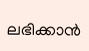ലഭിക്കാൻ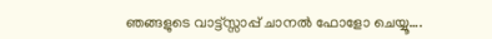ഞങ്ങളുടെ വാട്ട്സ്സാപ്പ് ചാനൽ ഫോളോ ചെയ്യൂ….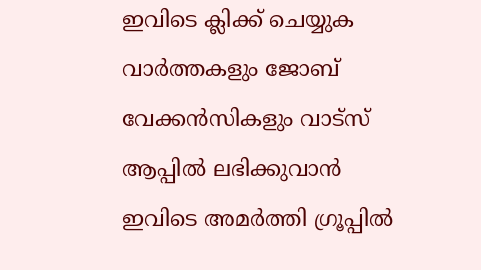ഇവിടെ ക്ലിക്ക് ചെയ്യുക
വാർത്തകളും ജോബ് വേക്കൻസികളും വാട്സ് ആപ്പിൽ ലഭിക്കുവാൻ ഇവിടെ അമർത്തി ഗ്രൂപ്പിൽ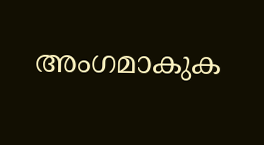അംഗമാകുക